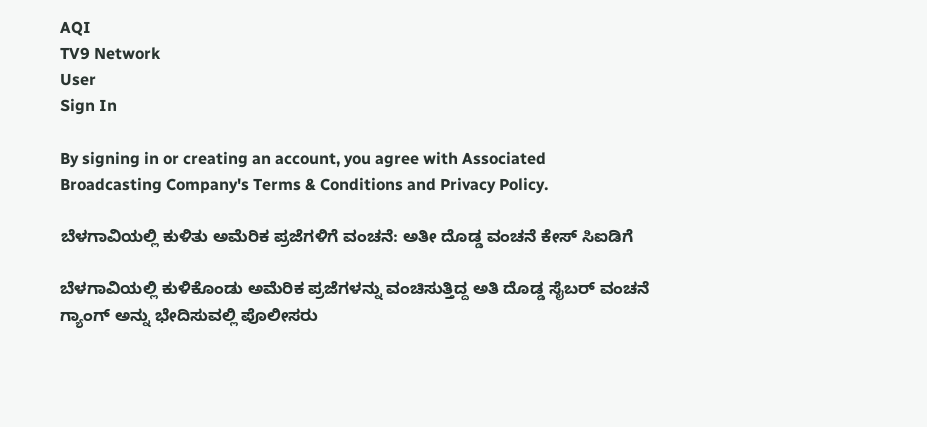AQI
TV9 Network
User
Sign In

By signing in or creating an account, you agree with Associated Broadcasting Company's Terms & Conditions and Privacy Policy.

ಬೆಳಗಾವಿಯಲ್ಲಿ ಕುಳಿತು ಅಮೆರಿಕ ಪ್ರಜೆಗಳಿಗೆ ವಂಚನೆ: ಅತೀ ದೊಡ್ಡ ವಂಚನೆ ಕೇಸ್ ಸಿಐಡಿಗೆ

ಬೆಳಗಾವಿಯಲ್ಲಿ ಕುಳಿಕೊಂಡು ಅಮೆರಿಕ ಪ್ರಜೆಗಳನ್ನು ವಂಚಿಸುತ್ತಿದ್ದ ಅತಿ ದೊಡ್ಡ ಸೈಬರ್ ವಂಚನೆ ಗ್ಯಾಂಗ್ ಅನ್ನು ಭೇದಿಸುವಲ್ಲಿ ಪೊಲೀಸರು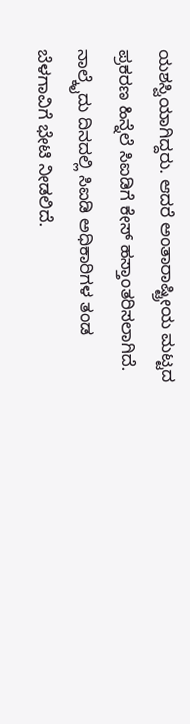ಯಶಸ್ವಿಯಾಗಿದ್ದರು. ಆದರೆ ಅಂತಾರಾಷ್ಟ್ರೀಯ ಮಟ್ಟದ ಪ್ರಕರಣ ಹಿನ್ನೆಲೆ ಸಿಐಡಿಗೆ ಕೇಸ್ ಹಸ್ತಾಂತರಿಸಲಾಗಿದೆ. ನಾಲ್ಕೈದು ದಿನದಲ್ಲಿ ಸಿಐಡಿ ಅಧಿಕಾರಿಗಳ ತಂಡ ಬೆಳಗಾವಿಗೆ ಭೇಟಿ ನೀಡಲಿದೆ.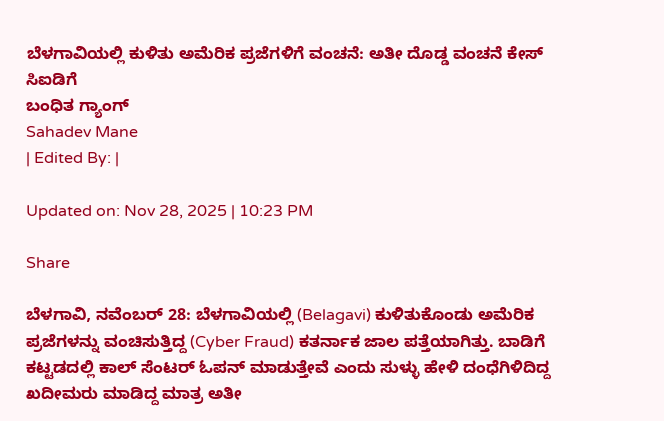ಬೆಳಗಾವಿಯಲ್ಲಿ ಕುಳಿತು ಅಮೆರಿಕ ಪ್ರಜೆಗಳಿಗೆ ವಂಚನೆ: ಅತೀ ದೊಡ್ಡ ವಂಚನೆ ಕೇಸ್ ಸಿಐಡಿಗೆ
ಬಂಧಿತ ಗ್ಯಾಂಗ್
Sahadev Mane
| Edited By: |

Updated on: Nov 28, 2025 | 10:23 PM

Share

ಬೆಳಗಾವಿ, ನವೆಂಬರ್ 28: ಬೆಳಗಾವಿಯಲ್ಲಿ (Belagavi) ಕುಳಿತುಕೊಂಡು ಅಮೆರಿಕ ಪ್ರಜೆಗಳನ್ನು ವಂಚಿಸುತ್ತಿದ್ದ (Cyber Fraud) ಕತರ್ನಾಕ ಜಾಲ ಪತ್ತೆಯಾಗಿತ್ತು. ಬಾಡಿಗೆ ಕಟ್ಟಡದಲ್ಲಿ ಕಾಲ್ ಸೆಂಟರ್ ಓಪನ್ ಮಾಡುತ್ತೇವೆ ಎಂದು ಸುಳ್ಳು ಹೇಳಿ ದಂಧೆಗಿಳಿದಿದ್ದ ಖದೀಮರು ಮಾಡಿದ್ದ ಮಾತ್ರ ಅತೀ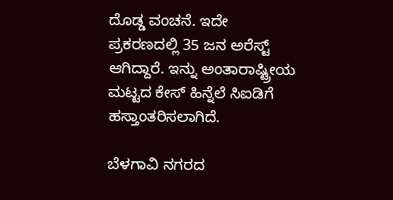ದೊಡ್ಡ ವಂಚನೆ. ಇದೇ ಪ್ರಕರಣದಲ್ಲಿ 35 ಜನ ಅರೆಸ್ಟ್ ಆಗಿದ್ದಾರೆ. ಇನ್ನು ಅಂತಾರಾಷ್ಟ್ರೀಯ ಮಟ್ಟದ ಕೇಸ್ ಹಿನ್ನೆಲೆ ಸಿಐಡಿಗೆ ಹಸ್ತಾಂತರಿಸಲಾಗಿದೆ.

ಬೆಳಗಾವಿ ನಗರದ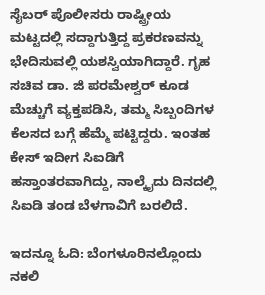ಸೈಬರ್ ಪೊಲೀಸರು ರಾಷ್ಟ್ರೀಯ ಮಟ್ಟದಲ್ಲಿ ಸದ್ದಾಗುತ್ತಿದ್ದ ಪ್ರಕರಣವನ್ನು ಭೇದಿಸುವಲ್ಲಿ ಯಶಸ್ವಿಯಾಗಿದ್ದಾರೆ. ಗೃಹ ಸಚಿವ ಡಾ. ಜಿ ಪರಮೇಶ್ವರ್ ಕೂಡ ಮೆಚ್ಚುಗೆ ವ್ಯಕ್ತಪಡಿಸಿ, ತಮ್ಮ ಸಿಬ್ಬಂದಿಗಳ ಕೆಲಸದ ಬಗ್ಗೆ ಹೆಮ್ಮೆ ಪಟ್ಟಿದ್ದರು. ಇಂತಹ ಕೇಸ್ ಇದೀಗ ಸಿಐಡಿಗೆ ಹಸ್ತಾಂತರವಾಗಿದ್ದು, ನಾಲ್ಕೈದು ದಿನದಲ್ಲಿ ಸಿಐಡಿ ತಂಡ ಬೆಳಗಾವಿಗೆ ಬರಲಿದೆ.

ಇದನ್ನೂ ಓದಿ: ಬೆಂಗಳೂರಿನಲ್ಲೊಂದು ನಕಲಿ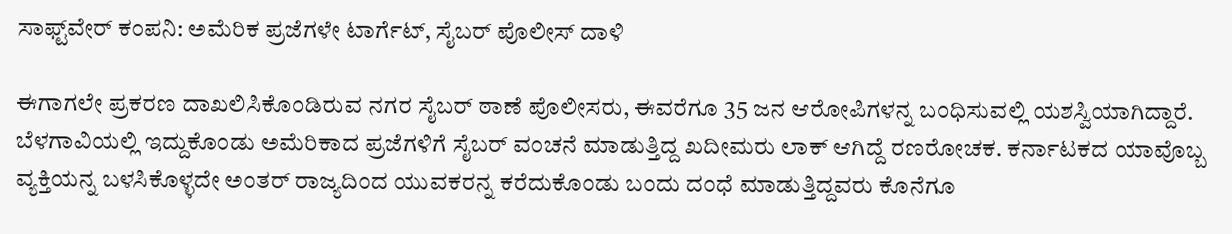ಸಾಫ್ಟ್‌ವೇರ್ ಕಂಪನಿ: ಅಮೆರಿಕ ಪ್ರಜೆಗಳೇ ಟಾರ್ಗೆಟ್, ಸೈಬರ್‌ ಪೊಲೀಸ್ ದಾಳಿ

ಈಗಾಗಲೇ ಪ್ರಕರಣ ದಾಖಲಿಸಿಕೊಂಡಿರುವ ನಗರ ಸೈಬರ್ ಠಾಣೆ ಪೊಲೀಸರು, ಈವರೆಗೂ 35 ಜನ ಆರೋಪಿಗಳನ್ನ ಬಂಧಿಸುವಲ್ಲಿ ಯಶಸ್ವಿಯಾಗಿದ್ದಾರೆ. ಬೆಳಗಾವಿಯಲ್ಲಿ ಇದ್ದುಕೊಂಡು ಅಮೆರಿಕಾದ ಪ್ರಜೆಗಳಿಗೆ ಸೈಬರ್ ವಂಚನೆ ಮಾಡುತ್ತಿದ್ದ ಖದೀಮರು ಲಾಕ್ ಆಗಿದ್ದೆ ರಣರೋಚಕ. ಕರ್ನಾಟಕದ ಯಾವೊಬ್ಬ ವ್ಯಕ್ತಿಯನ್ನ ಬಳಸಿಕೊಳ್ಳದೇ ಅಂತರ್ ರಾಜ್ಯದಿಂದ ಯುವಕರನ್ನ ಕರೆದುಕೊಂಡು ಬಂದು ದಂಧೆ ಮಾಡುತ್ತಿದ್ದವರು ಕೊನೆಗೂ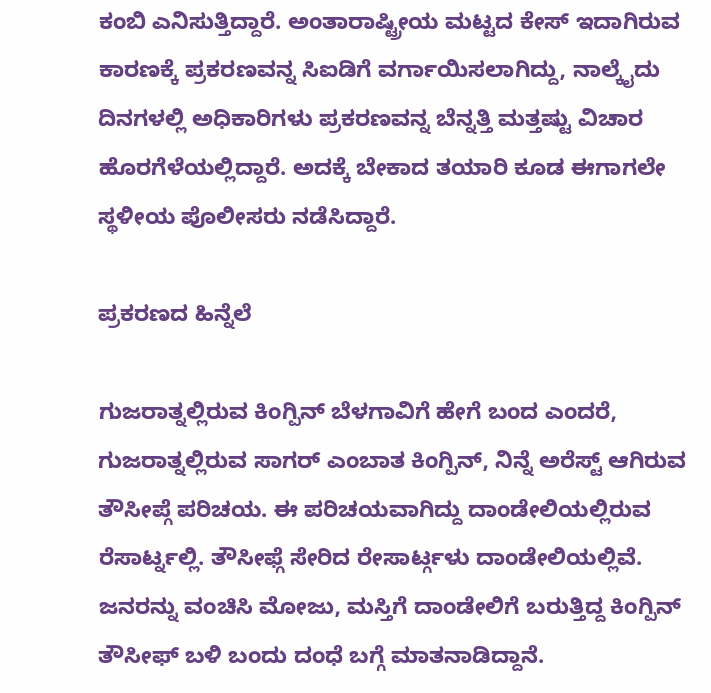ಕಂಬಿ ಎನಿಸುತ್ತಿದ್ದಾರೆ. ಅಂತಾರಾಷ್ಟ್ರೀಯ ಮಟ್ಟದ ಕೇಸ್ ಇದಾಗಿರುವ ಕಾರಣಕ್ಕೆ ಪ್ರಕರಣವನ್ನ ಸಿಐಡಿಗೆ ವರ್ಗಾಯಿಸಲಾಗಿದ್ದು, ನಾಲ್ಕೈದು ದಿನಗಳಲ್ಲಿ ಅಧಿಕಾರಿಗಳು ಪ್ರಕರಣವನ್ನ ಬೆನ್ನತ್ತಿ ಮತ್ತಷ್ಟು ವಿಚಾರ ಹೊರಗೆಳೆಯಲ್ಲಿದ್ದಾರೆ. ಅದಕ್ಕೆ ಬೇಕಾದ ತಯಾರಿ ಕೂಡ ಈಗಾಗಲೇ ಸ್ಥಳೀಯ ಪೊಲೀಸರು ನಡೆಸಿದ್ದಾರೆ.

ಪ್ರಕರಣದ ಹಿನ್ನೆಲೆ

ಗುಜರಾತ್ನಲ್ಲಿರುವ ಕಿಂಗ್ಪಿನ್ ಬೆಳಗಾವಿಗೆ ಹೇಗೆ ಬಂದ ಎಂದರೆ, ಗುಜರಾತ್ನಲ್ಲಿರುವ ಸಾಗರ್ ಎಂಬಾತ ಕಿಂಗ್ಪಿನ್, ನಿನ್ನೆ ಅರೆಸ್ಟ್ ಆಗಿರುವ ತೌಸೀಪ್ಗೆ ಪರಿಚಯ. ಈ ಪರಿಚಯವಾಗಿದ್ದು ದಾಂಡೇಲಿಯಲ್ಲಿರುವ ರೆಸಾರ್ಟ್ನಲ್ಲಿ. ತೌಸೀಫ್ಗೆ ಸೇರಿದ ರೇಸಾರ್ಟ್ಗಳು ದಾಂಡೇಲಿಯಲ್ಲಿವೆ. ಜನರನ್ನು ವಂಚಿಸಿ ಮೋಜು, ಮಸ್ತಿಗೆ ದಾಂಡೇಲಿಗೆ ಬರುತ್ತಿದ್ದ ಕಿಂಗ್ಪಿನ್ ತೌಸೀಫ್ ಬಳಿ ಬಂದು ದಂಧೆ ಬಗ್ಗೆ ಮಾತನಾಡಿದ್ದಾನೆ.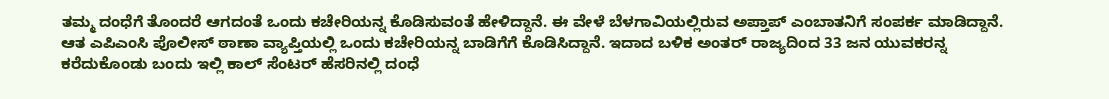ತಮ್ಮ ದಂಧೆಗೆ ತೊಂದರೆ ಆಗದಂತೆ ಒಂದು ಕಚೇರಿಯನ್ನ ಕೊಡಿಸುವಂತೆ ಹೇಳಿದ್ದಾನೆ. ಈ ವೇಳೆ ಬೆಳಗಾವಿಯಲ್ಲಿರುವ ಅಪ್ತಾಪ್ ಎಂಬಾತನಿಗೆ ಸಂಪರ್ಕ ಮಾಡಿದ್ದಾನೆ. ಆತ ಎಪಿಎಂಸಿ ಪೊಲೀಸ್ ಠಾಣಾ ವ್ಯಾಪ್ತಿಯಲ್ಲಿ ಒಂದು ಕಚೇರಿಯನ್ನ ಬಾಡಿಗೆಗೆ ಕೊಡಿಸಿದ್ದಾನೆ. ಇದಾದ ಬಳಿಕ ಅಂತರ್ ರಾಜ್ಯದಿಂದ 33 ಜನ ಯುವಕರನ್ನ ಕರೆದುಕೊಂಡು ಬಂದು ಇಲ್ಲಿ ಕಾಲ್ ಸೆಂಟರ್ ಹೆಸರಿನಲ್ಲಿ ದಂಧೆ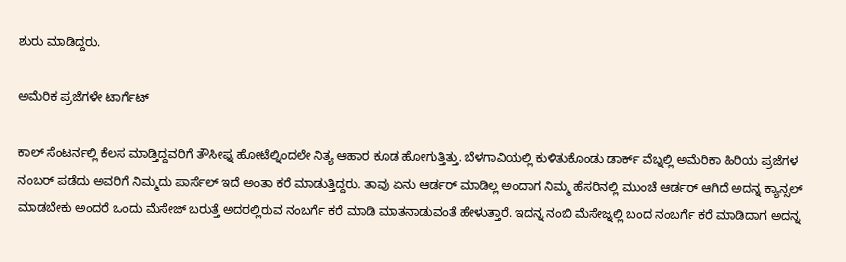ಶುರು ಮಾಡಿದ್ದರು.

ಅಮೆರಿಕ ಪ್ರಜೆಗಳೇ ಟಾರ್ಗೆಟ್

ಕಾಲ್ ಸೆಂಟರ್ನಲ್ಲಿ ಕೆಲಸ ಮಾಡ್ತಿದ್ದವರಿಗೆ ತೌಸೀಫ್ನ ಹೋಟೆಲ್ನಿಂದಲೇ ನಿತ್ಯ ಆಹಾರ ಕೂಡ ಹೋಗುತ್ತಿತ್ತು. ಬೆಳಗಾವಿಯಲ್ಲಿ ಕುಳಿತುಕೊಂಡು ಡಾರ್ಕ್ ವೆಬ್ನಲ್ಲಿ ಅಮೆರಿಕಾ ಹಿರಿಯ ಪ್ರಜೆಗಳ ನಂಬರ್ ಪಡೆದು ಅವರಿಗೆ ನಿಮ್ಮದು ಪಾರ್ಸೆಲ್ ಇದೆ ಅಂತಾ ಕರೆ ಮಾಡುತ್ತಿದ್ದರು. ತಾವು ಏನು ಆರ್ಡರ್ ಮಾಡಿಲ್ಲ ಅಂದಾಗ ನಿಮ್ಮ ಹೆಸರಿನಲ್ಲಿ ಮುಂಚೆ ಆರ್ಡರ್ ಆಗಿದೆ ಅದನ್ನ ಕ್ಯಾನ್ಸಲ್ ಮಾಡಬೇಕು ಅಂದರೆ ಒಂದು ಮೆಸೇಜ್ ಬರುತ್ತೆ ಅದರಲ್ಲಿರುವ ನಂಬರ್ಗೆ ಕರೆ ಮಾಡಿ ಮಾತನಾಡುವಂತೆ ಹೇಳುತ್ತಾರೆ. ಇದನ್ನ ನಂಬಿ ಮೆಸೇಜ್ನಲ್ಲಿ ಬಂದ ನಂಬರ್ಗೆ ಕರೆ ಮಾಡಿದಾಗ ಅದನ್ನ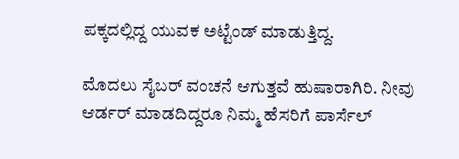ಪಕ್ಕದಲ್ಲಿದ್ದ ಯುವಕ ಅಟ್ಟೆಂಡ್ ಮಾಡುತ್ತಿದ್ದ.

ಮೊದಲು ಸೈಬರ್ ವಂಚನೆ ಆಗುತ್ತವೆ ಹುಷಾರಾಗಿರಿ. ನೀವು ಆರ್ಡರ್ ಮಾಡದಿದ್ದರೂ ನಿಮ್ಮ ಹೆಸರಿಗೆ ಪಾರ್ಸೆಲ್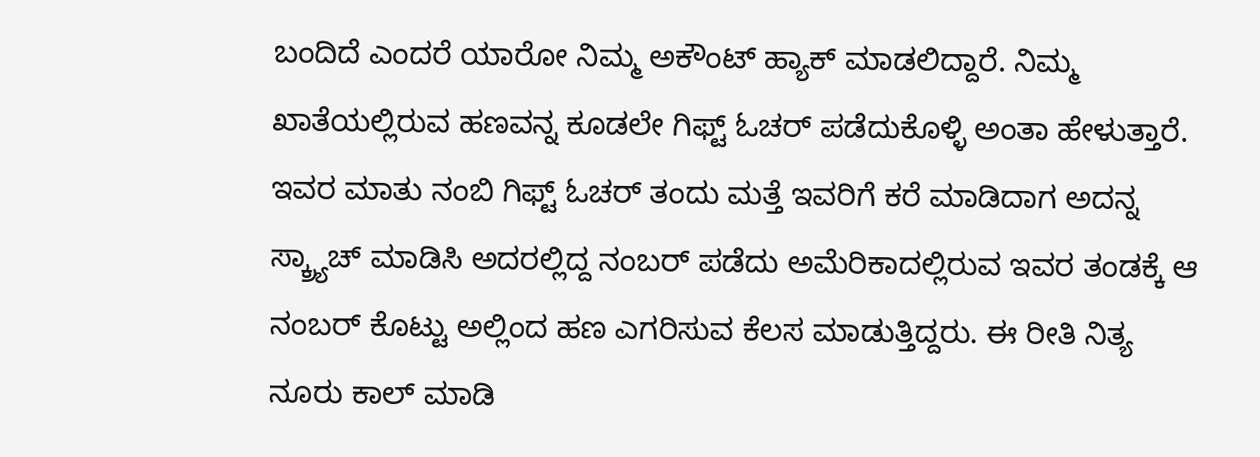ಬಂದಿದೆ ಎಂದರೆ ಯಾರೋ ನಿಮ್ಮ ಅಕೌಂಟ್ ಹ್ಯಾಕ್ ಮಾಡಲಿದ್ದಾರೆ. ನಿಮ್ಮ ಖಾತೆಯಲ್ಲಿರುವ ಹಣವನ್ನ ಕೂಡಲೇ ಗಿಫ್ಟ್ ಓಚರ್ ಪಡೆದುಕೊಳ್ಳಿ ಅಂತಾ ಹೇಳುತ್ತಾರೆ. ಇವರ ಮಾತು ನಂಬಿ ಗಿಫ್ಟ್ ಓಚರ್ ತಂದು ಮತ್ತೆ ಇವರಿಗೆ ಕರೆ ಮಾಡಿದಾಗ ಅದನ್ನ ಸ್ಕ್ರ್ಯಾಚ್ ಮಾಡಿಸಿ ಅದರಲ್ಲಿದ್ದ ನಂಬರ್ ಪಡೆದು ಅಮೆರಿಕಾದಲ್ಲಿರುವ ಇವರ ತಂಡಕ್ಕೆ ಆ ನಂಬರ್ ಕೊಟ್ಟು ಅಲ್ಲಿಂದ ಹಣ ಎಗರಿಸುವ ಕೆಲಸ ಮಾಡುತ್ತಿದ್ದರು. ಈ ರೀತಿ ನಿತ್ಯ ನೂರು ಕಾಲ್ ಮಾಡಿ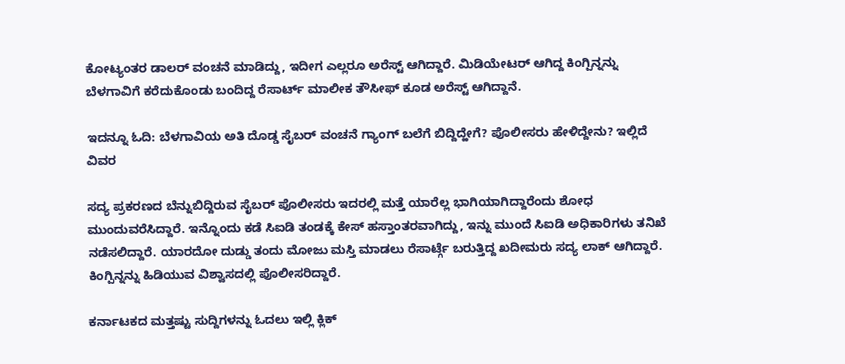ಕೋಟ್ಯಂತರ ಡಾಲರ್ ವಂಚನೆ ಮಾಡಿದ್ದು, ಇದೀಗ ಎಲ್ಲರೂ ಅರೆಸ್ಟ್ ಆಗಿದ್ದಾರೆ. ಮಿಡಿಯೇಟರ್ ಆಗಿದ್ದ ಕಿಂಗ್ಪಿನ್ನನ್ನು ಬೆಳಗಾವಿಗೆ ಕರೆದುಕೊಂಡು ಬಂದಿದ್ದ ರೆಸಾರ್ಟ್ ಮಾಲೀಕ ತೌಸೀಫ್ ಕೂಡ ಅರೆಸ್ಟ್ ಆಗಿದ್ದಾನೆ.

ಇದನ್ನೂ ಓದಿ: ಬೆಳಗಾವಿಯ ಅತಿ ದೊಡ್ಡ ಸೈಬರ್ ವಂಚನೆ ಗ್ಯಾಂಗ್ ಬಲೆಗೆ ಬಿದ್ದಿದ್ಹೇಗೆ? ಪೊಲೀಸರು ಹೇಳಿದ್ದೇನು? ಇಲ್ಲಿದೆ ವಿವರ

ಸದ್ಯ ಪ್ರಕರಣದ ಬೆನ್ನುಬಿದ್ದಿರುವ ಸೈಬರ್ ಪೊಲೀಸರು ಇದರಲ್ಲಿ ಮತ್ತೆ ಯಾರೆಲ್ಲ ಭಾಗಿಯಾಗಿದ್ದಾರೆಂದು ಶೋಧ ಮುಂದುವರೆಸಿದ್ದಾರೆ. ಇನ್ನೊಂದು ಕಡೆ ಸಿಐಡಿ ತಂಡಕ್ಕೆ ಕೇಸ್ ಹಸ್ತಾಂತರವಾಗಿದ್ದು, ಇನ್ನು ಮುಂದೆ ಸಿಐಡಿ ಅಧಿಕಾರಿಗಳು ತನಿಖೆ ನಡೆಸಲಿದ್ದಾರೆ. ಯಾರದೋ ದುಡ್ಡು ತಂದು ಮೋಜು ಮಸ್ತಿ ಮಾಡಲು ರೆಸಾರ್ಟ್ಗೆ ಬರುತ್ತಿದ್ದ ಖದೀಮರು ಸದ್ಯ ಲಾಕ್ ಆಗಿದ್ದಾರೆ. ಕಿಂಗ್ಪಿನ್ನನ್ನು ಹಿಡಿಯುವ ವಿಶ್ವಾಸದಲ್ಲಿ ಪೊಲೀಸರಿದ್ದಾರೆ.

ಕರ್ನಾಟಕದ ಮತ್ತಷ್ಟು ಸುದ್ದಿಗಳನ್ನು ಓದಲು ಇಲ್ಲಿ ಕ್ಲಿಕ್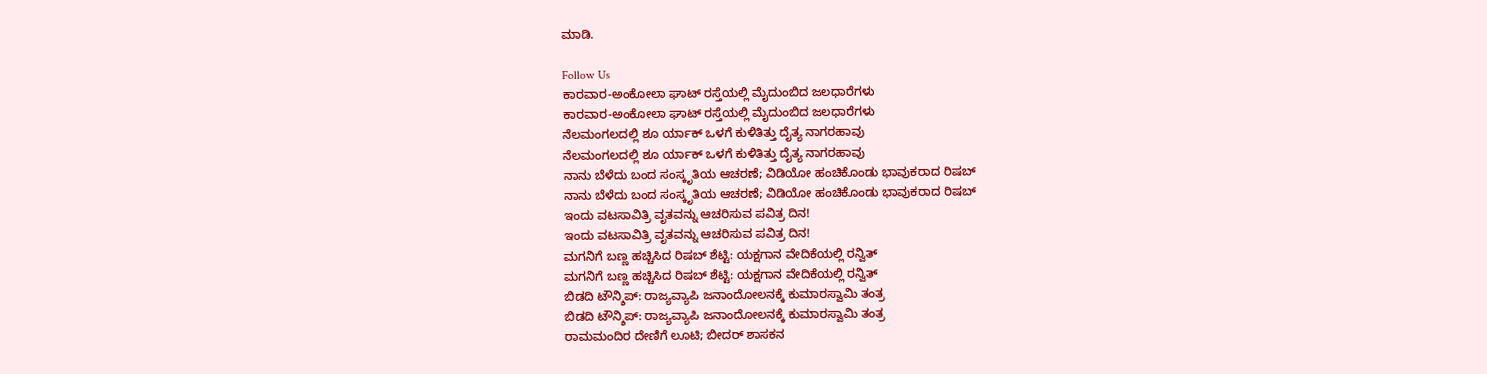ಮಾಡಿ.

Follow Us
ಕಾರವಾರ-ಅಂಕೋಲಾ ಘಾಟ್ ರಸ್ತೆಯಲ್ಲಿ ಮೈದುಂಬಿದ ಜಲಧಾರೆಗಳು
ಕಾರವಾರ-ಅಂಕೋಲಾ ಘಾಟ್ ರಸ್ತೆಯಲ್ಲಿ ಮೈದುಂಬಿದ ಜಲಧಾರೆಗಳು
ನೆಲಮಂಗಲದಲ್ಲಿ ಶೂ ರ್ಯಾಕ್ ಒಳಗೆ ಕುಳಿತಿತ್ತು ದೈತ್ಯ ನಾಗರಹಾವು
ನೆಲಮಂಗಲದಲ್ಲಿ ಶೂ ರ್ಯಾಕ್ ಒಳಗೆ ಕುಳಿತಿತ್ತು ದೈತ್ಯ ನಾಗರಹಾವು
ನಾನು ಬೆಳೆದು ಬಂದ ಸಂಸ್ಕೃತಿಯ ಆಚರಣೆ; ವಿಡಿಯೋ ಹಂಚಿಕೊಂಡು ಭಾವುಕರಾದ ರಿಷಬ್
ನಾನು ಬೆಳೆದು ಬಂದ ಸಂಸ್ಕೃತಿಯ ಆಚರಣೆ; ವಿಡಿಯೋ ಹಂಚಿಕೊಂಡು ಭಾವುಕರಾದ ರಿಷಬ್
ಇಂದು ವಟಸಾವಿತ್ರಿ ವೃತವನ್ನು ಆಚರಿಸುವ ಪವಿತ್ರ ದಿನ!
ಇಂದು ವಟಸಾವಿತ್ರಿ ವೃತವನ್ನು ಆಚರಿಸುವ ಪವಿತ್ರ ದಿನ!
ಮಗನಿಗೆ ಬಣ್ಣ ಹಚ್ಚಿಸಿದ ರಿಷಬ್ ಶೆಟ್ಟಿ: ಯಕ್ಷಗಾನ ವೇದಿಕೆಯಲ್ಲಿ ರನ್ವಿತ್
ಮಗನಿಗೆ ಬಣ್ಣ ಹಚ್ಚಿಸಿದ ರಿಷಬ್ ಶೆಟ್ಟಿ: ಯಕ್ಷಗಾನ ವೇದಿಕೆಯಲ್ಲಿ ರನ್ವಿತ್
ಬಿಡದಿ ಟೌನ್ಶಿಪ್: ರಾಜ್ಯವ್ಯಾಪಿ ಜನಾಂದೋಲನಕ್ಕೆ ಕುಮಾರಸ್ವಾಮಿ ತಂತ್ರ
ಬಿಡದಿ ಟೌನ್ಶಿಪ್: ರಾಜ್ಯವ್ಯಾಪಿ ಜನಾಂದೋಲನಕ್ಕೆ ಕುಮಾರಸ್ವಾಮಿ ತಂತ್ರ
ರಾಮಮಂದಿರ ದೇಣಿಗೆ ಲೂಟಿ; ಬೀದರ್ ಶಾಸಕನ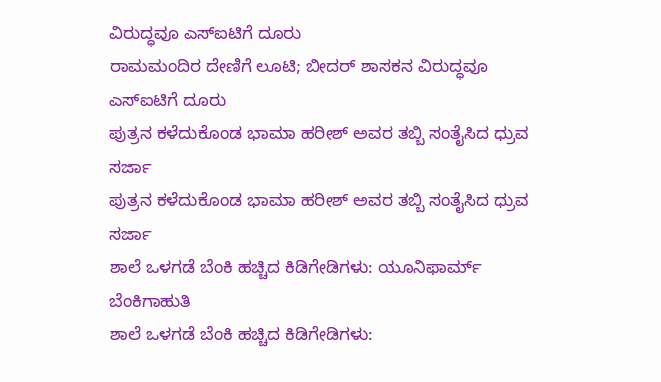ವಿರುದ್ಧವೂ ಎಸ್ಐಟಿಗೆ ದೂರು
ರಾಮಮಂದಿರ ದೇಣಿಗೆ ಲೂಟಿ; ಬೀದರ್ ಶಾಸಕನ ವಿರುದ್ಧವೂ ಎಸ್ಐಟಿಗೆ ದೂರು
ಪುತ್ರನ ಕಳೆದುಕೊಂಡ ಭಾಮಾ ಹರೀಶ್ ಅವರ ತಬ್ಬಿ ಸಂತೈಸಿದ ಧ್ರುವ ಸರ್ಜಾ
ಪುತ್ರನ ಕಳೆದುಕೊಂಡ ಭಾಮಾ ಹರೀಶ್ ಅವರ ತಬ್ಬಿ ಸಂತೈಸಿದ ಧ್ರುವ ಸರ್ಜಾ
ಶಾಲೆ ಒಳಗಡೆ ಬೆಂಕಿ ಹಚ್ಚಿದ ಕಿಡಿಗೇಡಿಗಳು: ಯೂನಿಫಾರ್ಮ್ ಬೆಂಕಿಗಾಹುತಿ
ಶಾಲೆ ಒಳಗಡೆ ಬೆಂಕಿ ಹಚ್ಚಿದ ಕಿಡಿಗೇಡಿಗಳು: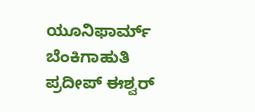ಯೂನಿಫಾರ್ಮ್ ಬೆಂಕಿಗಾಹುತಿ
ಪ್ರದೀಪ್ ಈಶ್ವರ್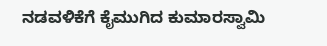ನಡವಳಿಕೆಗೆ ಕೈಮುಗಿದ ಕುಮಾರಸ್ವಾಮಿ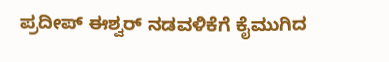ಪ್ರದೀಪ್ ಈಶ್ವರ್ ನಡವಳಿಕೆಗೆ ಕೈಮುಗಿದ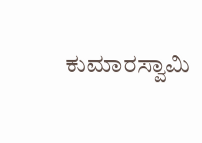ಕುಮಾರಸ್ವಾಮಿ